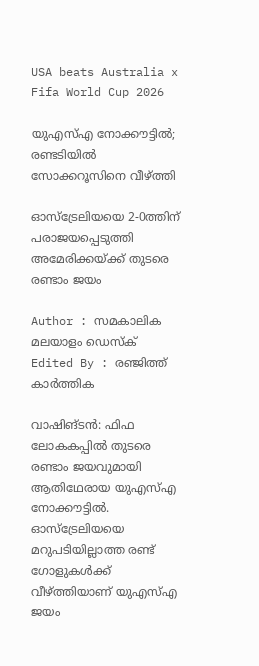USA beats Australia x
Fifa World Cup 2026

യുഎസ്എ നോക്കൗട്ടില്‍; രണ്ടടിയില്‍ സോക്കറൂസിനെ വീഴ്ത്തി

ഓസ്‌ട്രേലിയയെ 2-0ത്തിന് പരാജയപ്പെടുത്തി അമേരിക്കയ്ക്ക് തുടരെ രണ്ടാം ജയം

Author : സമകാലിക മലയാളം ഡെസ്ക്
Edited By : രഞ്ജിത്ത് കാർത്തിക

വാഷിങ്ടന്‍: ഫിഫ ലോകകപ്പില്‍ തുടരെ രണ്ടാം ജയവുമായി ആതിഥേരായ യുഎസ്എ നോക്കൗട്ടില്‍. ഓസ്‌ട്രേലിയയെ മറുപടിയില്ലാത്ത രണ്ട് ഗോളുകള്‍ക്ക് വീഴ്ത്തിയാണ് യുഎസ്എ ജയം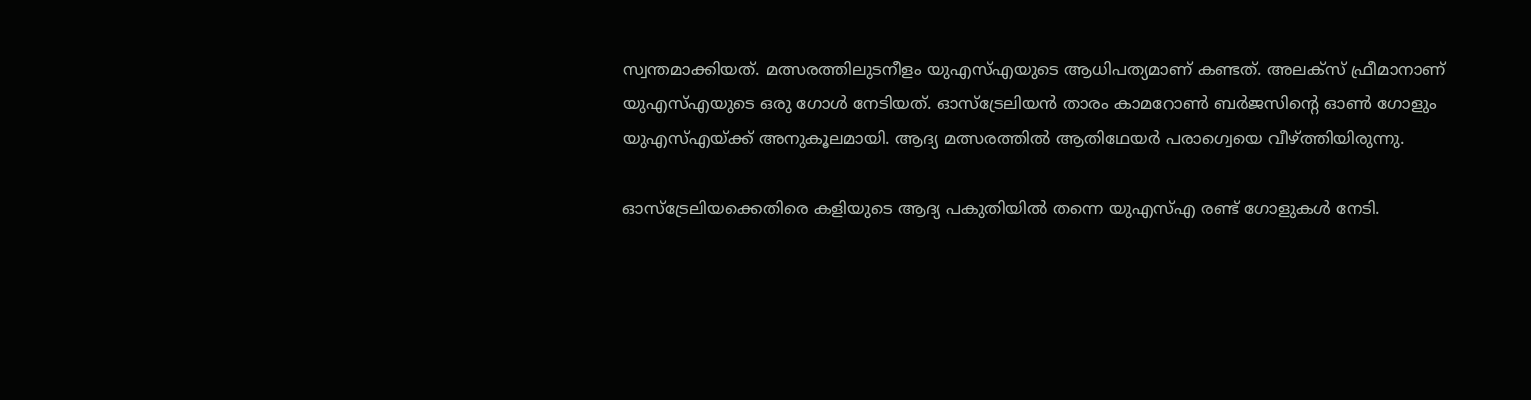സ്വന്തമാക്കിയത്. മത്സരത്തിലുടനീളം യുഎസ്എയുടെ ആധിപത്യമാണ് കണ്ടത്. അലക്‌സ് ഫ്രീമാനാണ് യുഎസ്എയുടെ ഒരു ഗോള്‍ നേടിയത്. ഓസ്‌ട്രേലിയന്‍ താരം കാമറോണ്‍ ബര്‍ജസിന്റെ ഓണ്‍ ഗോളും യുഎസ്എയ്ക്ക് അനുകൂലമായി. ആദ്യ മത്സരത്തില്‍ ആതിഥേയര്‍ പരാഗ്വെയെ വീഴ്ത്തിയിരുന്നു.

ഓസ്‌ട്രേലിയക്കെതിരെ കളിയുടെ ആദ്യ പകുതിയില്‍ തന്നെ യുഎസ്എ രണ്ട് ഗോളുകള്‍ നേടി.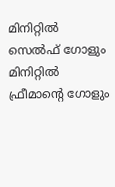മിനിറ്റില്‍ സെല്‍ഫ് ഗോളും മിനിറ്റില്‍ ഫ്രീമാന്റെ ഗോളും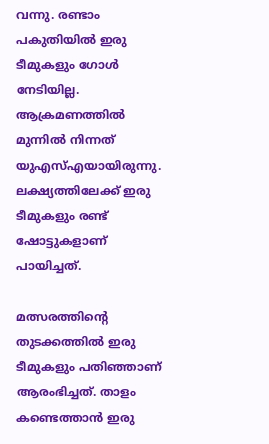വന്നു. രണ്ടാം പകുതിയില്‍ ഇരു ടീമുകളും ഗോള്‍ നേടിയില്ല. ആക്രമണത്തില്‍ മുന്നില്‍ നിന്നത് യുഎസ്എയായിരുന്നു. ലക്ഷ്യത്തിലേക്ക് ഇരു ടീമുകളും രണ്ട് ഷോട്ടുകളാണ് പായിച്ചത്.

മത്സരത്തിന്റെ തുടക്കത്തില്‍ ഇരു ടീമുകളും പതിഞ്ഞാണ് ആരംഭിച്ചത്. താളം കണ്ടെത്താന്‍ ഇരു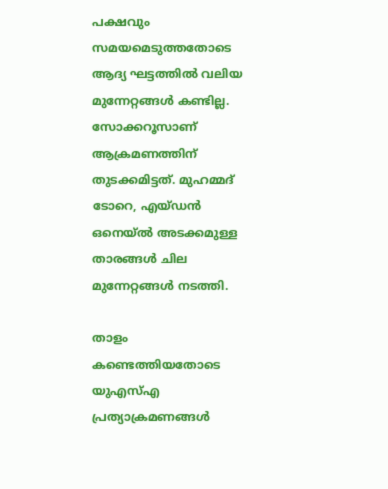പക്ഷവും സമയമെടുത്തതോടെ ആദ്യ ഘട്ടത്തില്‍ വലിയ മുന്നേറ്റങ്ങള്‍ കണ്ടില്ല. സോക്കറൂസാണ് ആക്രമണത്തിന് തുടക്കമിട്ടത്. മുഹമ്മദ് ടോറെ, എയ്ഡന്‍ ഒനെയ്ല്‍ അടക്കമുള്ള താരങ്ങള്‍ ചില മുന്നേറ്റങ്ങള്‍ നടത്തി.

താളം കണ്ടെത്തിയതോടെ യുഎസ്എ പ്രത്യാക്രമണങ്ങള്‍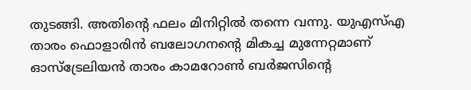തുടങ്ങി. അതിന്റെ ഫലം മിനിറ്റില്‍ തന്നെ വന്നു. യുഎസ്എ താരം ഫൊളാരിന്‍ ബലോഗനന്റെ മികച്ച മുന്നേറ്റമാണ് ഓസ്‌ട്രേലിയന്‍ താരം കാമറോണ്‍ ബര്‍ജസിന്റെ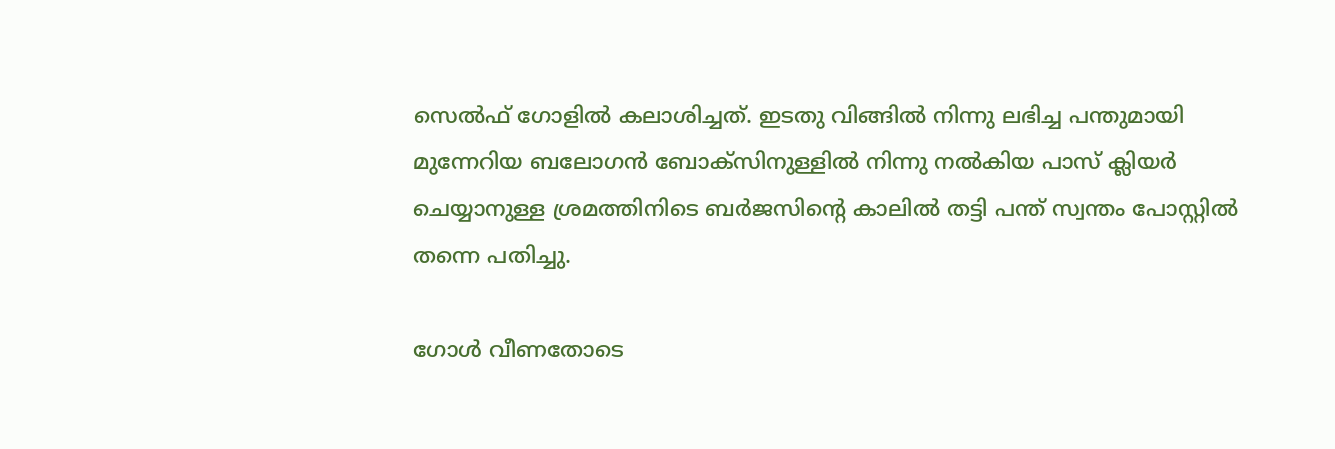സെല്‍ഫ് ഗോളില്‍ കലാശിച്ചത്. ഇടതു വിങ്ങില്‍ നിന്നു ലഭിച്ച പന്തുമായി മുന്നേറിയ ബലോഗന്‍ ബോക്‌സിനുള്ളില്‍ നിന്നു നല്‍കിയ പാസ് ക്ലിയര്‍ ചെയ്യാനുള്ള ശ്രമത്തിനിടെ ബര്‍ജസിന്റെ കാലില്‍ തട്ടി പന്ത് സ്വന്തം പോസ്റ്റില്‍ തന്നെ പതിച്ചു.

ഗോള്‍ വീണതോടെ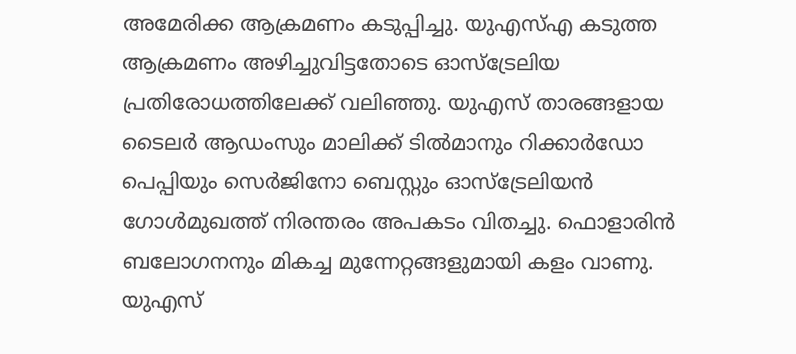അമേരിക്ക ആക്രമണം കടുപ്പിച്ചു. യുഎസ്എ കടുത്ത ആക്രമണം അഴിച്ചുവിട്ടതോടെ ഓസ്‌ട്രേലിയ പ്രതിരോധത്തിലേക്ക് വലിഞ്ഞു. യുഎസ് താരങ്ങളായ ടൈലര്‍ ആഡംസും മാലിക്ക് ടില്‍മാനും റിക്കാര്‍ഡോ പെപ്പിയും സെര്‍ജിനോ ബെസ്റ്റും ഓസ്‌ട്രേലിയന്‍ ഗോള്‍മുഖത്ത് നിരന്തരം അപകടം വിതച്ചു. ഫൊളാരിന്‍ ബലോഗനനും മികച്ച മുന്നേറ്റങ്ങളുമായി കളം വാണു. യുഎസ്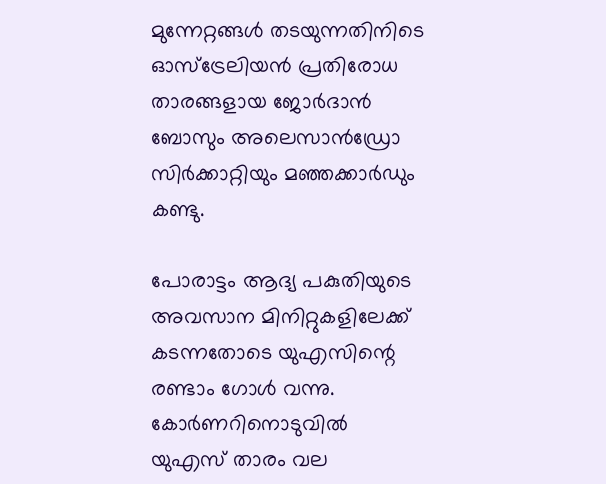മുന്നേറ്റങ്ങള്‍ തടയുന്നതിനിടെ ഓസ്‌ട്രേലിയന്‍ പ്രതിരോധ താരങ്ങളായ ജോര്‍ദാന്‍ ബോസും അലെസാന്‍ഡ്രോ സിര്‍ക്കാറ്റിയും മഞ്ഞക്കാര്‍ഡും കണ്ടു.

പോരാട്ടം ആദ്യ പകുതിയുടെ അവസാന മിനിറ്റുകളിലേക്ക് കടന്നതോടെ യുഎസിന്റെ രണ്ടാം ഗോള്‍ വന്നു. കോര്‍ണറിനൊടുവില്‍ യുഎസ് താരം വല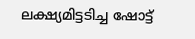ലക്ഷ്യമിട്ടടിച്ച ഷോട്ട്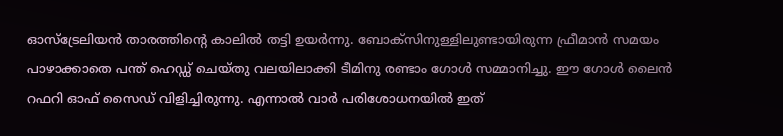ഓസ്‌ട്രേലിയന്‍ താരത്തിന്റെ കാലില്‍ തട്ടി ഉയര്‍ന്നു. ബോക്‌സിനുള്ളിലുണ്ടായിരുന്ന ഫ്രീമാന്‍ സമയം പാഴാക്കാതെ പന്ത് ഹെഡ്ഡ് ചെയ്തു വലയിലാക്കി ടീമിനു രണ്ടാം ഗോള്‍ സമ്മാനിച്ചു. ഈ ഗോള്‍ ലൈന്‍ റഫറി ഓഫ് സൈഡ് വിളിച്ചിരുന്നു. എന്നാല്‍ വാര്‍ പരിശോധനയില്‍ ഇത്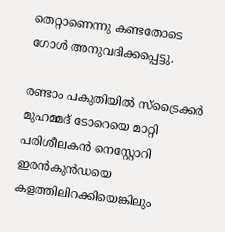തെറ്റാണെന്നു കണ്ടതോടെ ഗോള്‍ അനുവദിക്കപ്പെട്ടു.

രണ്ടാം പകുതിയില്‍ സ്‌ട്രൈക്കര്‍ മുഹമ്മദ് ടോറെയെ മാറ്റി പരിശീലകന്‍ നെസ്റ്റോറി ഇരന്‍കുന്‍ഡയെ കളത്തിലിറക്കിയെങ്കിലും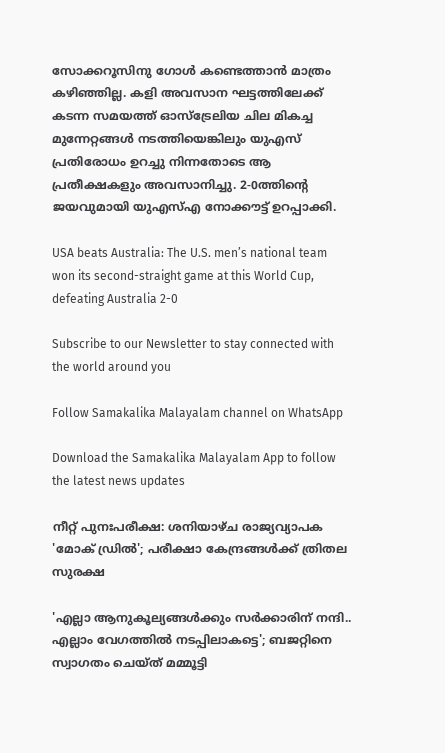സോക്കറൂസിനു ഗോള്‍ കണ്ടെത്താന്‍ മാത്രം കഴിഞ്ഞില്ല. കളി അവസാന ഘട്ടത്തിലേക്ക് കടന്ന സമയത്ത് ഓസ്‌ട്രേലിയ ചില മികച്ച മുന്നേറ്റങ്ങള്‍ നടത്തിയെങ്കിലും യുഎസ് പ്രതിരോധം ഉറച്ചു നിന്നതോടെ ആ പ്രതീക്ഷകളും അവസാനിച്ചു. 2-0ത്തിന്റെ ജയവുമായി യുഎസ്എ നോക്കൗട്ട് ഉറപ്പാക്കി.

USA beats Australia: The U.S. men’s national team won its second-straight game at this World Cup, defeating Australia 2-0

Subscribe to our Newsletter to stay connected with the world around you

Follow Samakalika Malayalam channel on WhatsApp

Download the Samakalika Malayalam App to follow the latest news updates

നീറ്റ് പുനഃപരീക്ഷ: ശനിയാഴ്ച രാജ്യവ്യാപക 'മോക് ഡ്രിൽ'; പരീക്ഷാ കേന്ദ്രങ്ങൾക്ക് ത്രിതല സുരക്ഷ

'എല്ലാ ആനുകൂല്യങ്ങൾക്കും സർക്കാരിന് നന്ദി.. എല്ലാം വേഗത്തിൽ നടപ്പിലാകട്ടെ'; ബജറ്റിനെ സ്വാഗതം ചെയ്ത് മമ്മൂട്ടി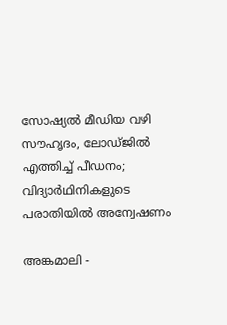സോഷ്യൽ മീഡിയ വഴി സൗഹൃദം, ലോഡ്ജിൽ എത്തിച്ച് പീഡനം; വിദ്യാർഥിനികളുടെ പരാതിയിൽ അന്വേഷണം

അങ്കമാലി -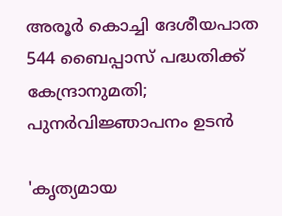അരൂര്‍ കൊച്ചി ദേശീയപാത 544 ബൈപ്പാസ് പദ്ധതിക്ക് കേന്ദ്രാനുമതി; പുനര്‍വിജ്ഞാപനം ഉടന്‍

'കൃത്യമായ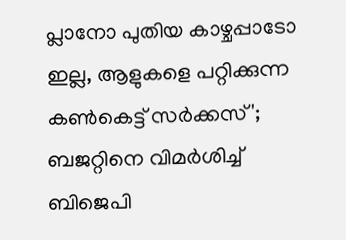പ്ലാനോ പുതിയ കാഴ്ചപ്പാടോ ഇല്ല, ആളുകളെ പറ്റിക്കുന്ന കൺകെട്ട് സർക്കസ്'; ബജറ്റിനെ വിമർശിച്ച് ബിജെപി